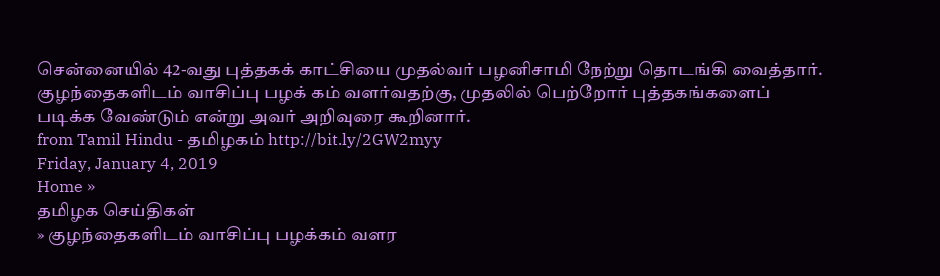சென்னையில் 42-வது புத்தகக் காட்சியை முதல்வர் பழனிசாமி நேற்று தொடங்கி வைத்தார். குழந்தைகளிடம் வாசிப்பு பழக் கம் வளர்வதற்கு, முதலில் பெற்றோர் புத்தகங்களைப் படிக்க வேண்டும் என்று அவர் அறிவுரை கூறினார்.
from Tamil Hindu - தமிழகம் http://bit.ly/2GW2myy
Friday, January 4, 2019
Home »
தமிழக செய்திகள்
» குழந்தைகளிடம் வாசிப்பு பழக்கம் வளர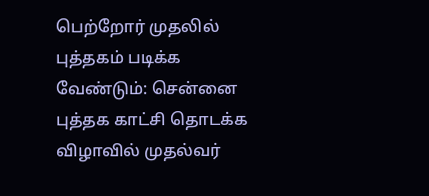பெற்றோர் முதலில் புத்தகம் படிக்க வேண்டும்: சென்னை புத்தக காட்சி தொடக்க விழாவில் முதல்வர்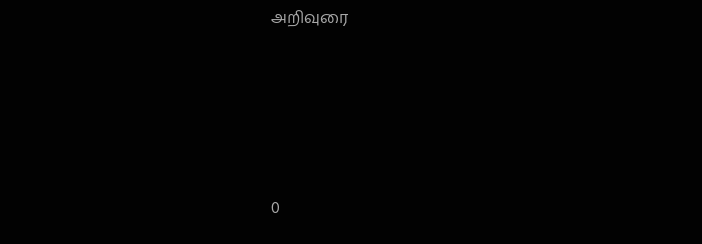அறிவுரை







0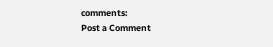comments:
Post a Comment